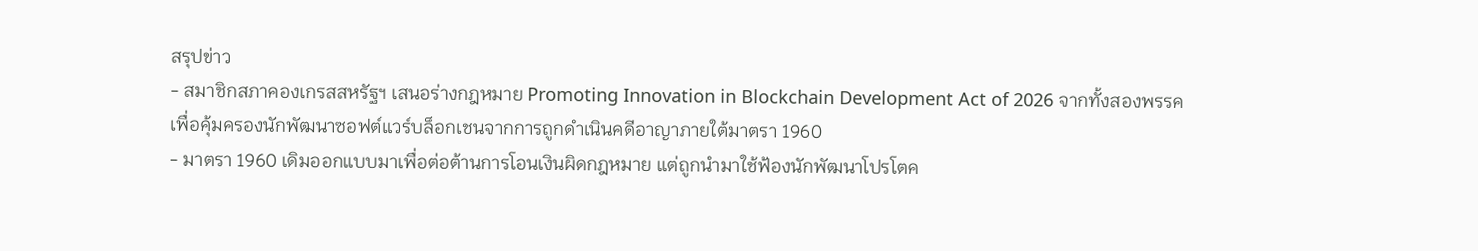สรุปข่าว
- สมาชิกสภาคองเกรสสหรัฐฯ เสนอร่างกฎหมาย Promoting Innovation in Blockchain Development Act of 2026 จากทั้งสองพรรค เพื่อคุ้มครองนักพัฒนาซอฟต์แวร์บล็อกเชนจากการถูกดำเนินคดีอาญาภายใต้มาตรา 1960
- มาตรา 1960 เดิมออกแบบมาเพื่อต่อต้านการโอนเงินผิดกฎหมาย แต่ถูกนำมาใช้ฟ้องนักพัฒนาโปรโตค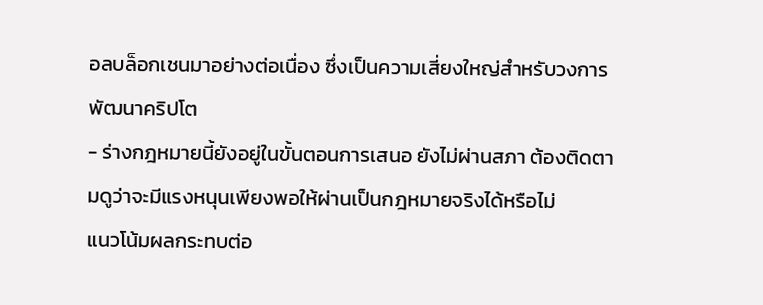อลบล็อกเชนมาอย่างต่อเนื่อง ซึ่งเป็นความเสี่ยงใหญ่สำหรับวงการพัฒนาคริปโต
- ร่างกฎหมายนี้ยังอยู่ในขั้นตอนการเสนอ ยังไม่ผ่านสภา ต้องติดตามดูว่าจะมีแรงหนุนเพียงพอให้ผ่านเป็นกฎหมายจริงได้หรือไม่
แนวโน้มผลกระทบต่อ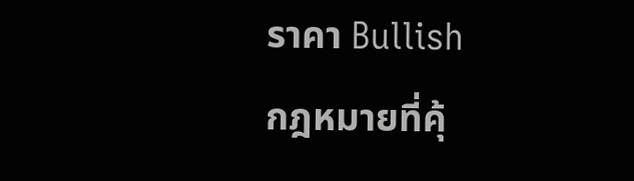ราคา Bullish
กฎหมายที่คุ้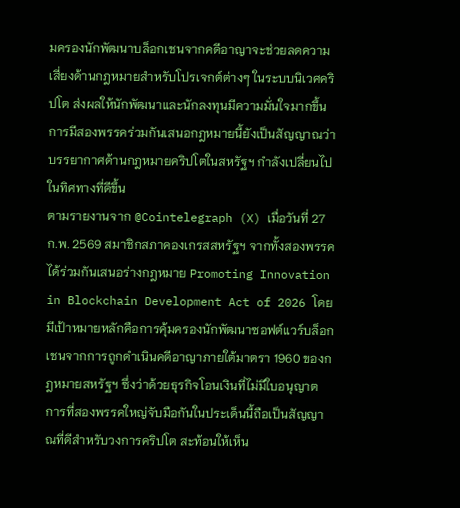มครองนักพัฒนาบล็อกเชนจากคดีอาญาจะช่วยลดความเสี่ยงด้านกฎหมายสำหรับโปรเจกต์ต่างๆ ในระบบนิเวศคริปโต ส่งผลให้นักพัฒนาและนักลงทุนมีความมั่นใจมากขึ้น การมีสองพรรคร่วมกันเสนอกฎหมายนี้ยังเป็นสัญญาณว่าบรรยากาศด้านกฎหมายคริปโตในสหรัฐฯ กำลังเปลี่ยนไปในทิศทางที่ดีขึ้น
ตามรายงานจาก @Cointelegraph (X) เมื่อวันที่ 27 ก.พ. 2569 สมาชิกสภาคองเกรสสหรัฐฯ จากทั้งสองพรรคได้ร่วมกันเสนอร่างกฎหมาย Promoting Innovation in Blockchain Development Act of 2026 โดยมีเป้าหมายหลักคือการคุ้มครองนักพัฒนาซอฟต์แวร์บล็อกเชนจากการถูกดำเนินคดีอาญาภายใต้มาตรา 1960 ของกฎหมายสหรัฐฯ ซึ่งว่าด้วยธุรกิจโอนเงินที่ไม่มีใบอนุญาต การที่สองพรรคใหญ่จับมือกันในประเด็นนี้ถือเป็นสัญญาณที่ดีสำหรับวงการคริปโต สะท้อนให้เห็น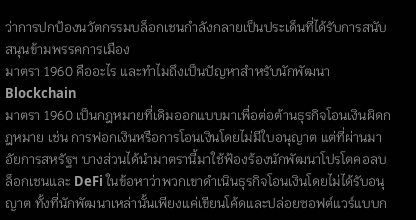ว่าการปกป้องนวัตกรรมบล็อกเชนกำลังกลายเป็นประเด็นที่ได้รับการสนับสนุนข้ามพรรคการเมือง
มาตรา 1960 คืออะไร และทำไมถึงเป็นปัญหาสำหรับนักพัฒนา Blockchain
มาตรา 1960 เป็นกฎหมายที่เดิมออกแบบมาเพื่อต่อต้านธุรกิจโอนเงินผิดกฎหมาย เช่น การฟอกเงินหรือการโอนเงินโดยไม่มีใบอนุญาต แต่ที่ผ่านมา อัยการสหรัฐฯ บางส่วนได้นำมาตรานี้มาใช้ฟ้องร้องนักพัฒนาโปรโตคอลบล็อกเชนและ DeFi ในข้อหาว่าพวกเขาดำเนินธุรกิจโอนเงินโดยไม่ได้รับอนุญาต ทั้งที่นักพัฒนาเหล่านั้นเพียงแค่เขียนโค้ดและปล่อยซอฟต์แวร์แบบก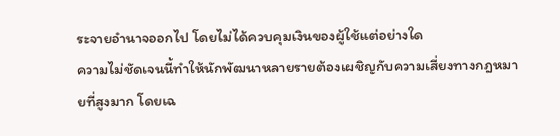ระจายอำนาจออกไป โดยไม่ได้ควบคุมเงินของผู้ใช้แต่อย่างใด
ความไม่ชัดเจนนี้ทำให้นักพัฒนาหลายรายต้องเผชิญกับความเสี่ยงทางกฎหมายที่สูงมาก โดยเฉ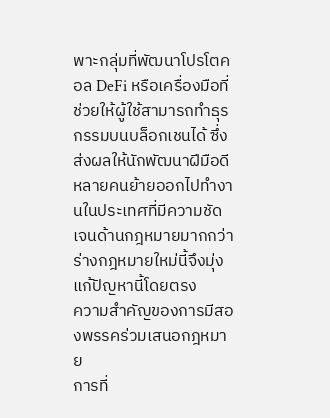พาะกลุ่มที่พัฒนาโปรโตคอล DeFi หรือเครื่องมือที่ช่วยให้ผู้ใช้สามารถทำธุรกรรมบนบล็อกเชนได้ ซึ่งส่งผลให้นักพัฒนาฝีมือดีหลายคนย้ายออกไปทำงานในประเทศที่มีความชัดเจนด้านกฎหมายมากกว่า ร่างกฎหมายใหม่นี้จึงมุ่งแก้ปัญหานี้โดยตรง
ความสำคัญของการมีสองพรรคร่วมเสนอกฎหมาย
การที่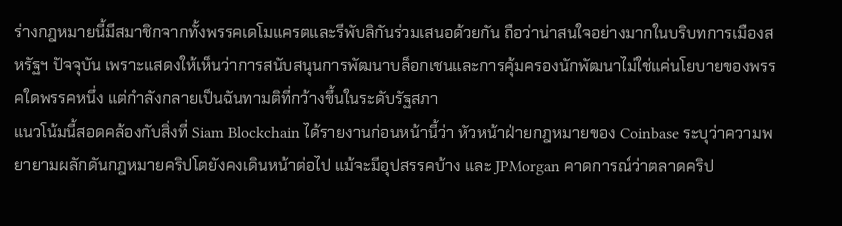ร่างกฎหมายนี้มีสมาชิกจากทั้งพรรคเดโมแครตและรีพับลิกันร่วมเสนอด้วยกัน ถือว่าน่าสนใจอย่างมากในบริบทการเมืองสหรัฐฯ ปัจจุบัน เพราะแสดงให้เห็นว่าการสนับสนุนการพัฒนาบล็อกเชนและการคุ้มครองนักพัฒนาไม่ใช่แค่นโยบายของพรรคใดพรรคหนึ่ง แต่กำลังกลายเป็นฉันทามติที่กว้างขึ้นในระดับรัฐสภา
แนวโน้มนี้สอดคล้องกับสิ่งที่ Siam Blockchain ได้รายงานก่อนหน้านี้ว่า หัวหน้าฝ่ายกฎหมายของ Coinbase ระบุว่าความพยายามผลักดันกฎหมายคริปโตยังคงเดินหน้าต่อไป แม้จะมีอุปสรรคบ้าง และ JPMorgan คาดการณ์ว่าตลาดคริป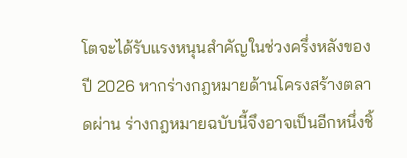โตจะได้รับแรงหนุนสำคัญในช่วงครึ่งหลังของปี 2026 หากร่างกฎหมายด้านโครงสร้างตลาดผ่าน ร่างกฎหมายฉบับนี้จึงอาจเป็นอีกหนึ่งชิ้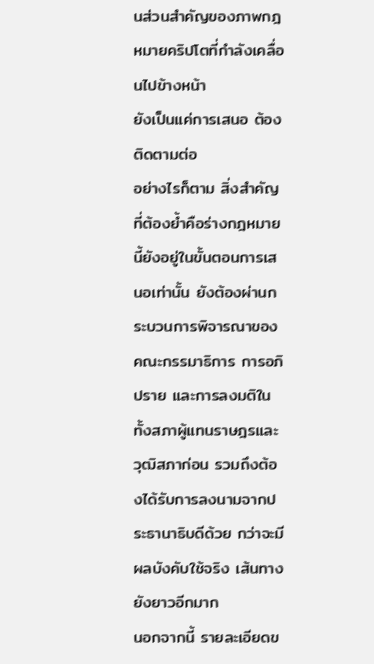นส่วนสำคัญของภาพกฎหมายคริปโตที่กำลังเคลื่อนไปข้างหน้า
ยังเป็นแค่การเสนอ ต้องติดตามต่อ
อย่างไรก็ตาม สิ่งสำคัญที่ต้องย้ำคือร่างกฎหมายนี้ยังอยู่ในขั้นตอนการเสนอเท่านั้น ยังต้องผ่านกระบวนการพิจารณาของคณะกรรมาธิการ การอภิปราย และการลงมติในทั้งสภาผู้แทนราษฎรและวุฒิสภาก่อน รวมถึงต้องได้รับการลงนามจากประธานาธิบดีด้วย กว่าจะมีผลบังคับใช้จริง เส้นทางยังยาวอีกมาก
นอกจากนี้ รายละเอียดข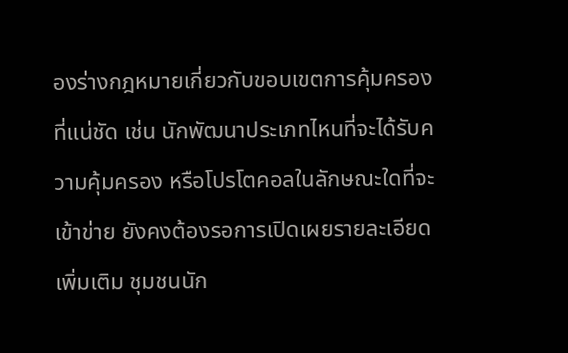องร่างกฎหมายเกี่ยวกับขอบเขตการคุ้มครองที่แน่ชัด เช่น นักพัฒนาประเภทไหนที่จะได้รับความคุ้มครอง หรือโปรโตคอลในลักษณะใดที่จะเข้าข่าย ยังคงต้องรอการเปิดเผยรายละเอียดเพิ่มเติม ชุมชนนัก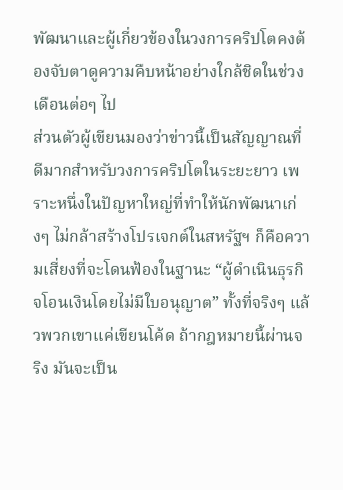พัฒนาและผู้เกี่ยวข้องในวงการคริปโตคงต้องจับตาดูความคืบหน้าอย่างใกล้ชิดในช่วงเดือนต่อๆ ไป
ส่วนตัวผู้เขียนมองว่าข่าวนี้เป็นสัญญาณที่ดีมากสำหรับวงการคริปโตในระยะยาว เพราะหนึ่งในปัญหาใหญ่ที่ทำให้นักพัฒนาเก่งๆ ไม่กล้าสร้างโปรเจกต์ในสหรัฐฯ ก็คือความเสี่ยงที่จะโดนฟ้องในฐานะ “ผู้ดำเนินธุรกิจโอนเงินโดยไม่มีใบอนุญาต” ทั้งที่จริงๆ แล้วพวกเขาแค่เขียนโค้ด ถ้ากฎหมายนี้ผ่านจริง มันจะเป็น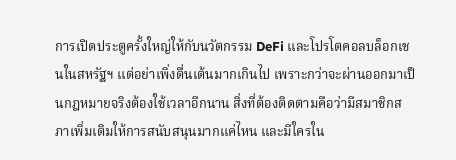การเปิดประตูครั้งใหญ่ให้กับนวัตกรรม DeFi และโปรโตคอลบล็อกเชนในสหรัฐฯ แต่อย่าเพิ่งตื่นเต้นมากเกินไป เพราะกว่าจะผ่านออกมาเป็นกฎหมายจริงต้องใช้เวลาอีกนาน สิ่งที่ต้องติดตามคือว่ามีสมาชิกสภาเพิ่มเติมให้การสนับสนุนมากแค่ไหน และมีใครใน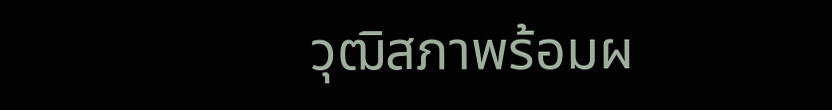วุฒิสภาพร้อมผ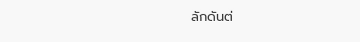ลักดันต่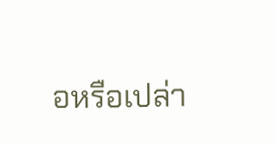อหรือเปล่า